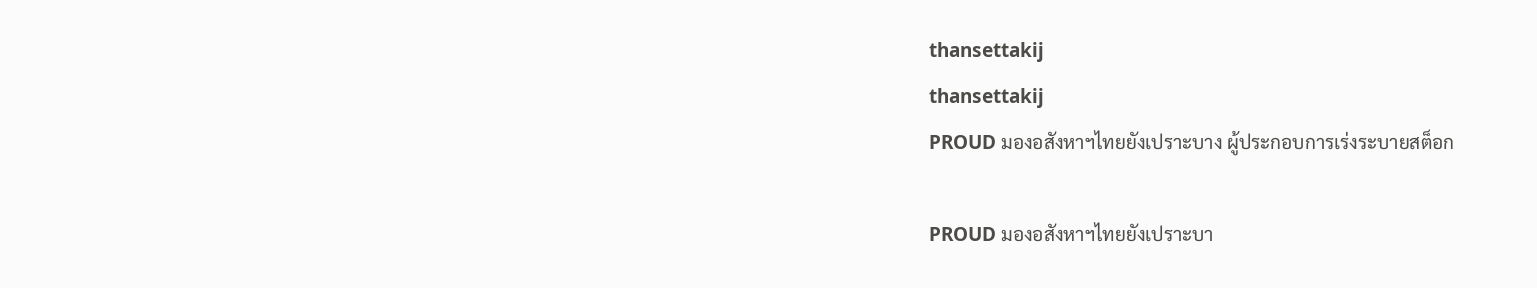thansettakij
thansettakij
PROUD มองอสังหาฯไทยยังเปราะบาง ผู้ประกอบการเร่งระบายสต็อก

PROUD มองอสังหาฯไทยยังเปราะบา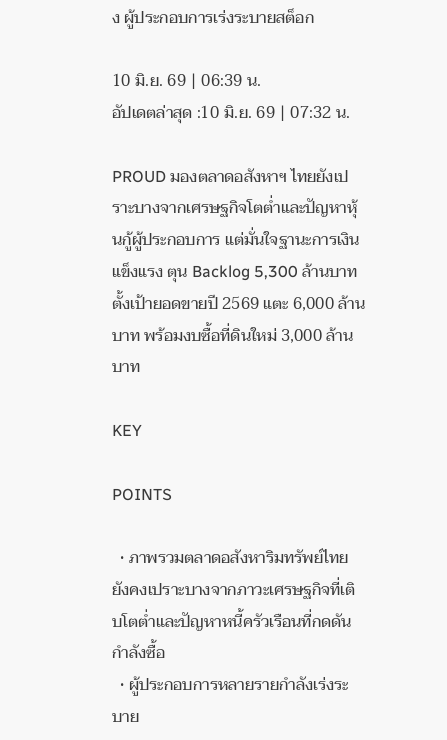ง ผู้ประกอบการเร่งระบายสต็อก

10 มิ.ย. 69 | 06:39 น.
อัปเดตล่าสุด :10 มิ.ย. 69 | 07:32 น.

PROUD มองตลาดอสังหาฯ ไทยยังเปราะบางจากเศรษฐกิจโตต่ำและปัญหาหุ้นกู้ผู้ประกอบการ แต่มั่นใจฐานะการเงินแข็งแรง ตุน Backlog 5,300 ล้านบาท ตั้งเป้ายอดขายปี 2569 แตะ 6,000 ล้านบาท พร้อมงบซื้อที่ดินใหม่ 3,000 ล้านบาท

KEY

POINTS

  • ภาพรวมตลาดอสังหาริมทรัพย์ไทยยังคงเปราะบางจากภาวะเศรษฐกิจที่เติบโตต่ำและปัญหาหนี้ครัวเรือนที่กดดันกำลังซื้อ
  • ผู้ประกอบการหลายรายกำลังเร่งระบาย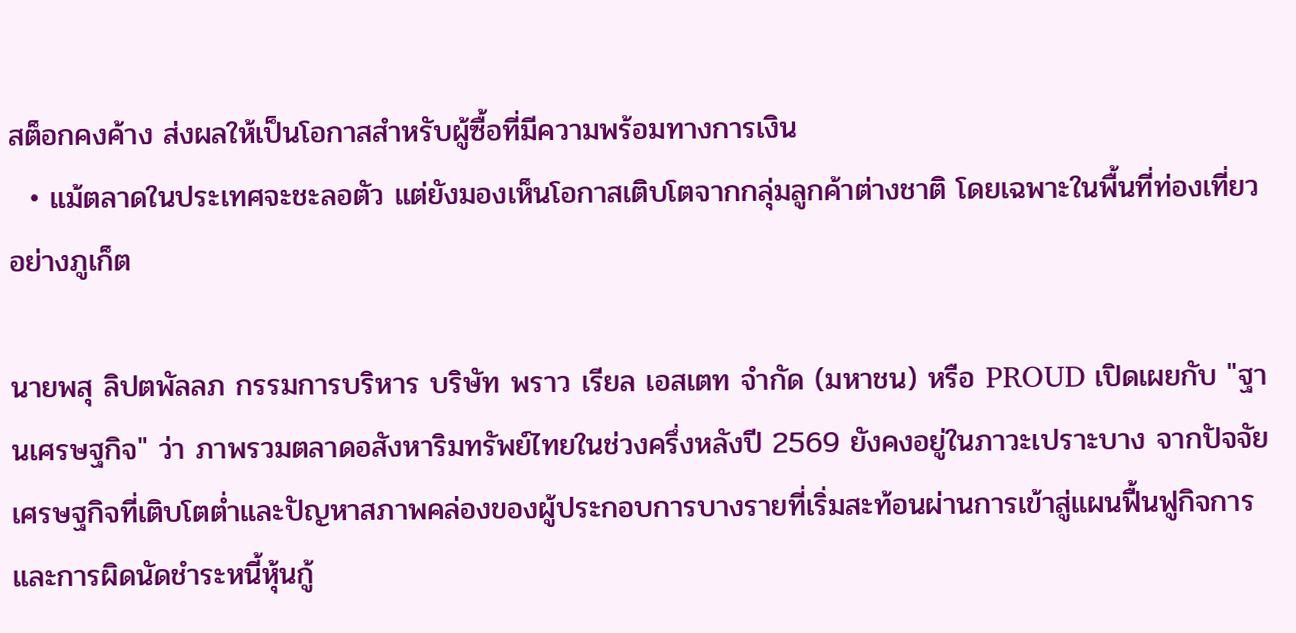สต็อกคงค้าง ส่งผลให้เป็นโอกาสสำหรับผู้ซื้อที่มีความพร้อมทางการเงิน
  • แม้ตลาดในประเทศจะชะลอตัว แต่ยังมองเห็นโอกาสเติบโตจากกลุ่มลูกค้าต่างชาติ โดยเฉพาะในพื้นที่ท่องเที่ยวอย่างภูเก็ต

นายพสุ ลิปตพัลลภ กรรมการบริหาร บริษัท พราว เรียล เอสเตท จำกัด (มหาชน) หรือ PROUD เปิดเผยกับ "ฐานเศรษฐกิจ" ว่า ภาพรวมตลาดอสังหาริมทรัพย์ไทยในช่วงครึ่งหลังปี 2569 ยังคงอยู่ในภาวะเปราะบาง จากปัจจัยเศรษฐกิจที่เติบโตต่ำและปัญหาสภาพคล่องของผู้ประกอบการบางรายที่เริ่มสะท้อนผ่านการเข้าสู่แผนฟื้นฟูกิจการและการผิดนัดชำระหนี้หุ้นกู้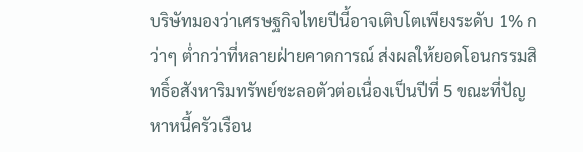บริษัทมองว่าเศรษฐกิจไทยปีนี้อาจเติบโตเพียงระดับ 1% กว่าๆ ต่ำกว่าที่หลายฝ่ายคาดการณ์ ส่งผลให้ยอดโอนกรรมสิทธิ์อสังหาริมทรัพย์ชะลอตัวต่อเนื่องเป็นปีที่ 5 ขณะที่ปัญหาหนี้ครัวเรือน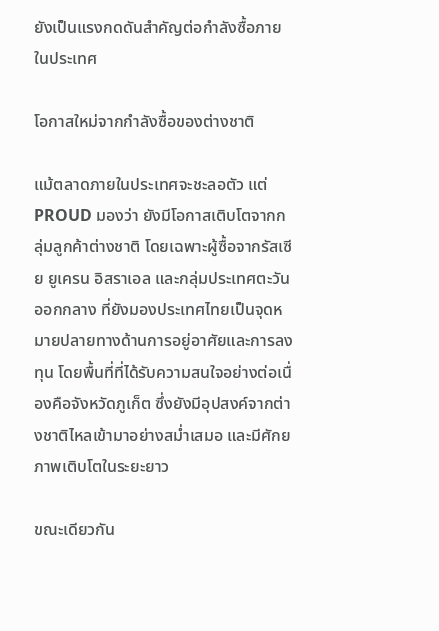ยังเป็นแรงกดดันสำคัญต่อกำลังซื้อภายในประเทศ

โอกาสใหม่จากกำลังซื้อของต่างชาติ

แม้ตลาดภายในประเทศจะชะลอตัว แต่ PROUD มองว่า ยังมีโอกาสเติบโตจากกลุ่มลูกค้าต่างชาติ โดยเฉพาะผู้ซื้อจากรัสเซีย ยูเครน อิสราเอล และกลุ่มประเทศตะวันออกกลาง ที่ยังมองประเทศไทยเป็นจุดหมายปลายทางด้านการอยู่อาศัยและการลงทุน โดยพื้นที่ที่ได้รับความสนใจอย่างต่อเนื่องคือจังหวัดภูเก็ต ซึ่งยังมีอุปสงค์จากต่างชาติไหลเข้ามาอย่างสม่ำเสมอ และมีศักยภาพเติบโตในระยะยาว

ขณะเดียวกัน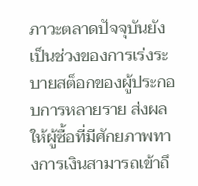ภาวะตลาดปัจจุบันยังเป็นช่วงของการเร่งระบายสต็อกของผู้ประกอบการหลายราย ส่งผลให้ผู้ซื้อที่มีศักยภาพทางการเงินสามารถเข้าถึ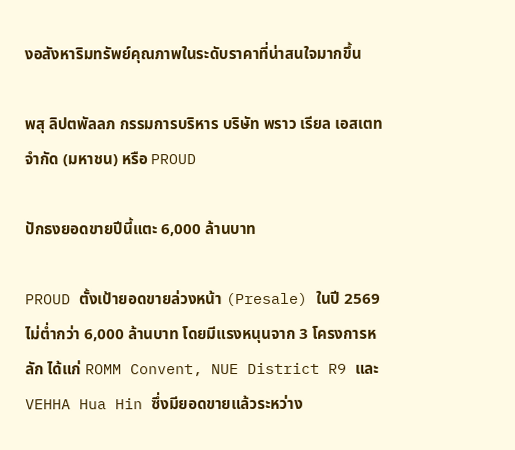งอสังหาริมทรัพย์คุณภาพในระดับราคาที่น่าสนใจมากขึ้น

พสุ ลิปตพัลลภ กรรมการบริหาร บริษัท พราว เรียล เอสเตท จำกัด (มหาชน) หรือ PROUD

ปักธงยอดขายปีนี้แตะ 6,000 ล้านบาท

PROUD ตั้งเป้ายอดขายล่วงหน้า (Presale) ในปี 2569 ไม่ต่ำกว่า 6,000 ล้านบาท โดยมีแรงหนุนจาก 3 โครงการหลัก ได้แก่ ROMM Convent, NUE District R9 และ VEHHA Hua Hin ซึ่งมียอดขายแล้วระหว่าง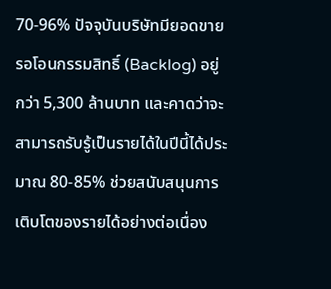70-96% ปัจจุบันบริษัทมียอดขายรอโอนกรรมสิทธิ์ (Backlog) อยู่กว่า 5,300 ล้านบาท และคาดว่าจะสามารถรับรู้เป็นรายได้ในปีนี้ได้ประมาณ 80-85% ช่วยสนับสนุนการเติบโตของรายได้อย่างต่อเนื่อง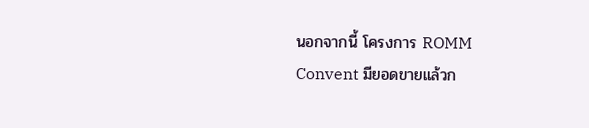นอกจากนี้ โครงการ ROMM Convent มียอดขายแล้วก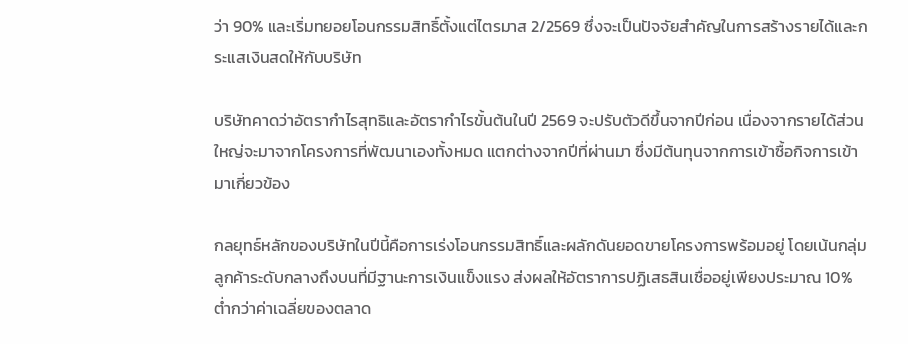ว่า 90% และเริ่มทยอยโอนกรรมสิทธิ์ตั้งแต่ไตรมาส 2/2569 ซึ่งจะเป็นปัจจัยสำคัญในการสร้างรายได้และกระแสเงินสดให้กับบริษัท

บริษัทคาดว่าอัตรากำไรสุทธิและอัตรากำไรขั้นต้นในปี 2569 จะปรับตัวดีขึ้นจากปีก่อน เนื่องจากรายได้ส่วนใหญ่จะมาจากโครงการที่พัฒนาเองทั้งหมด แตกต่างจากปีที่ผ่านมา ซึ่งมีต้นทุนจากการเข้าซื้อกิจการเข้ามาเกี่ยวข้อง

กลยุทธ์หลักของบริษัทในปีนี้คือการเร่งโอนกรรมสิทธิ์และผลักดันยอดขายโครงการพร้อมอยู่ โดยเน้นกลุ่มลูกค้าระดับกลางถึงบนที่มีฐานะการเงินแข็งแรง ส่งผลให้อัตราการปฏิเสธสินเชื่ออยู่เพียงประมาณ 10% ต่ำกว่าค่าเฉลี่ยของตลาด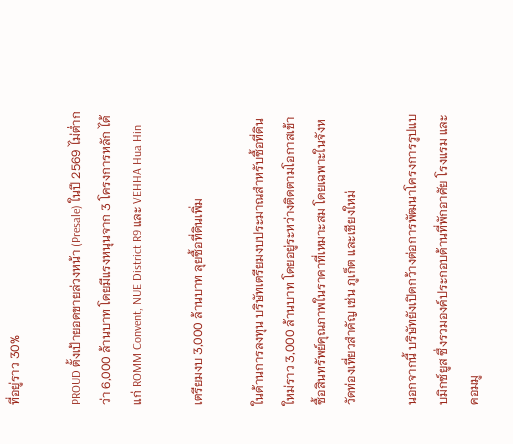ที่อยู่ราว 30%

PROUD ตั้งเป้ายอดขายล่วงหน้า (Presale) ในปี 2569 ไม่ต่ำกว่า 6,000 ล้านบาท โดยมีแรงหนุนจาก 3 โครงการหลัก ได้แก่ ROMM Convent, NUE District R9 และ VEHHA Hua Hin

เตรียมงบ 3,000 ล้านบาท ลุยซื้อที่ดินเพิ่ม

ในด้านการลงทุน บริษัทเตรียมงบประมาณสำหรับซื้อที่ดินใหม่ราว 3,000 ล้านบาท โดยอยู่ระหว่างติดตามโอกาสเข้าซื้อสินทรัพย์คุณภาพในราคาที่เหมาะสม โดยเฉพาะในจังหวัดท่องเที่ยวสำคัญ เช่น ภูเก็ต และเชียงใหม่

นอกจากนี้ บริษัทยังเปิดกว้างต่อการพัฒนาโครงการรูปแบบมิกซ์ยูส ซึ่งรวมองค์ประกอบด้านที่พักอาศัย โรงแรม และคอมมู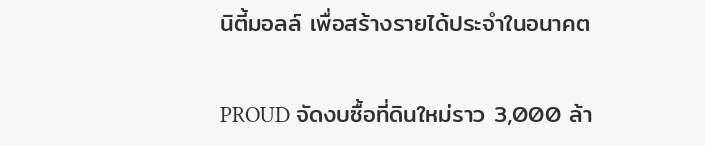นิตี้มอลล์ เพื่อสร้างรายได้ประจำในอนาคต

PROUD จัดงบซื้อที่ดินใหม่ราว 3,000 ล้า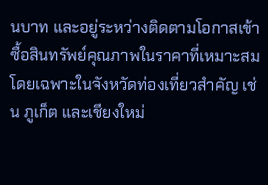นบาท และอยู่ระหว่างติดตามโอกาสเข้าซื้อสินทรัพย์คุณภาพในราคาที่เหมาะสม โดยเฉพาะในจังหวัดท่องเที่ยวสำคัญ เช่น ภูเก็ต และเชียงใหม่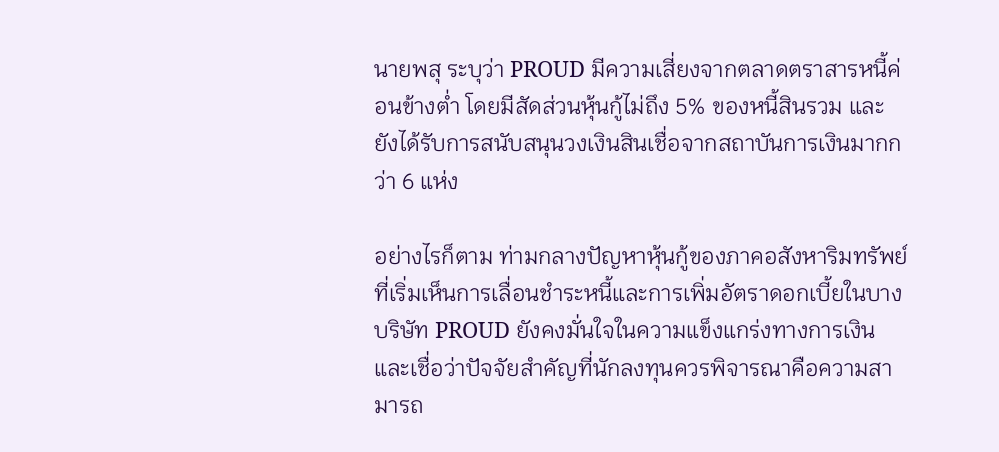นายพสุ ระบุว่า PROUD มีความเสี่ยงจากตลาดตราสารหนี้ค่อนข้างต่ำ โดยมีสัดส่วนหุ้นกู้ไม่ถึง 5% ของหนี้สินรวม และยังได้รับการสนับสนุนวงเงินสินเชื่อจากสถาบันการเงินมากกว่า 6 แห่ง

อย่างไรก็ตาม ท่ามกลางปัญหาหุ้นกู้ของภาคอสังหาริมทรัพย์ที่เริ่มเห็นการเลื่อนชำระหนี้และการเพิ่มอัตราดอกเบี้ยในบางบริษัท PROUD ยังคงมั่นใจในความแข็งแกร่งทางการเงิน และเชื่อว่าปัจจัยสำคัญที่นักลงทุนควรพิจารณาคือความสามารถ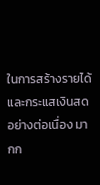ในการสร้างรายได้และกระแสเงินสดอย่างต่อเนื่อง มากก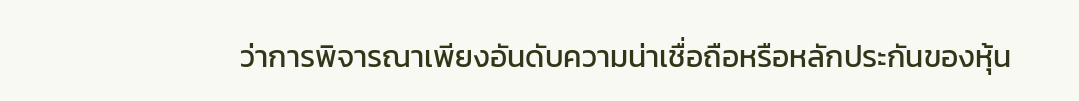ว่าการพิจารณาเพียงอันดับความน่าเชื่อถือหรือหลักประกันของหุ้น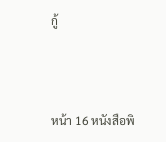กู้



หน้า 16 หนังสือพิ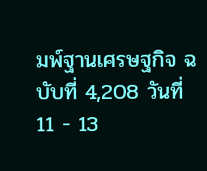มพ์ฐานเศรษฐกิจ ฉบับที่ 4,208 วันที่ 11 - 13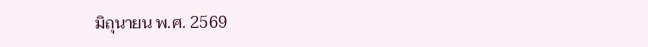มิถุนายน พ.ศ. 2569